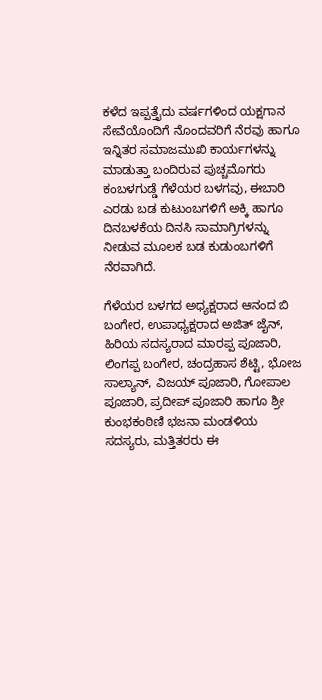ಕಳೆದ ಇಪ್ಪತ್ತೈದು ವರ್ಷಗಳಿಂದ ಯಕ್ಷಗಾನ ಸೇವೆಯೊಂದಿಗೆ ನೊಂದವರಿಗೆ ನೆರವು ಹಾಗೂ ಇನ್ನಿತರ ಸಮಾಜಮುಖಿ ಕಾರ್ಯಗಳನ್ನು ಮಾಡುತ್ತಾ ಬಂದಿರುವ ಪುಚ್ಚಮೊಗರು ಕಂಬಳಗುಡ್ಡೆ ಗೆಳೆಯರ ಬಳಗವು, ಈಬಾರಿ ಎರಡು ಬಡ ಕುಟುಂಬಗಳಿಗೆ ಅಕ್ಕಿ ಹಾಗೂ ದಿನಬಳಕೆಯ ದಿನಸಿ ಸಾಮಾಗ್ರಿಗಳನ್ನು ನೀಡುವ ಮೂಲಕ ಬಡ ಕುಡುಂಬಗಳಿಗೆ ನೆರವಾಗಿದೆ.

ಗೆಳೆಯರ ಬಳಗದ ಅಧ್ಯಕ್ಷರಾದ ಆನಂದ ಬಿ ಬಂಗೇರ, ಉಪಾಧ್ಯಕ್ಷರಾದ ಅಜಿತ್ ಜೈನ್, ಹಿರಿಯ ಸದಸ್ಯರಾದ ಮಾರಪ್ಪ ಪೂಜಾರಿ, ಲಿಂಗಪ್ಪ ಬಂಗೇರ, ಚಂದ್ರಹಾಸ ಶೆಟ್ಟಿ, ಭೋಜ ಸಾಲ್ಯಾನ್, ವಿಜಯ್ ಪೂಜಾರಿ, ಗೋಪಾಲ ಪೂಜಾರಿ, ಪ್ರದೀಪ್ ಪೂಜಾರಿ ಹಾಗೂ ಶ್ರೀ ಕುಂಭಕಂಠಿಣಿ ಭಜನಾ ಮಂಡಳಿಯ ಸದಸ್ಯರು, ಮತ್ತಿತರರು ಈ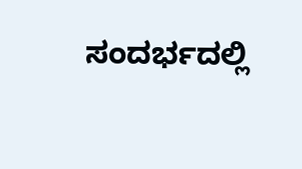ಸಂದರ್ಭದಲ್ಲಿ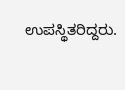ಉಪಸ್ಥಿತರಿದ್ದರು.